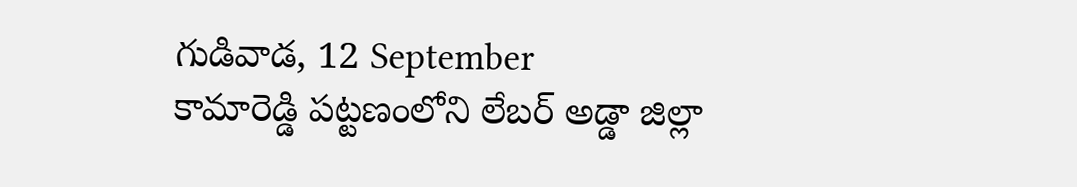గుడివాడ, 12 September
కామారెడ్డి పట్టణంలోని లేబర్ అడ్డా జిల్లా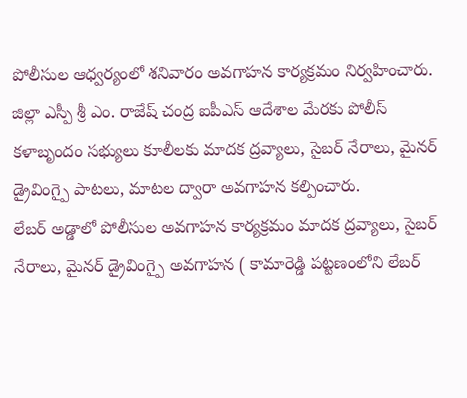పోలీసుల ఆధ్వర్యంలో శనివారం అవగాహన కార్యక్రమం నిర్వహించారు. జిల్లా ఎస్పీ శ్రీ ఎం. రాజేష్ చంద్ర ఐపీఎస్ ఆదేశాల మేరకు పోలీస్ కళాబృందం సభ్యులు కూలీలకు మాదక ద్రవ్యాలు, సైబర్ నేరాలు, మైనర్ డ్రైవింగ్పై పాటలు, మాటల ద్వారా అవగాహన కల్పించారు.
లేబర్ అడ్డాలో పోలీసుల అవగాహన కార్యక్రమం మాదక ద్రవ్యాలు, సైబర్ నేరాలు, మైనర్ డ్రైవింగ్పై అవగాహన ( కామారెడ్డి పట్టణంలోని లేబర్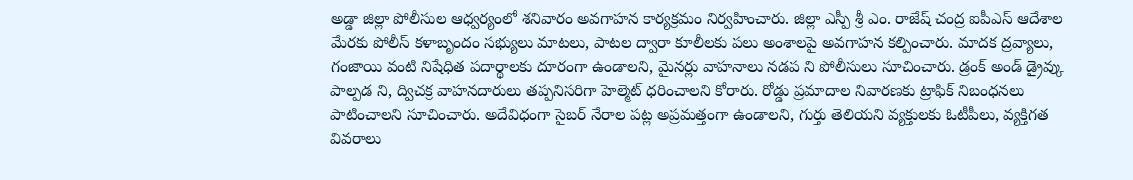అడ్డా జిల్లా పోలీసుల ఆధ్వర్యంలో శనివారం అవగాహన కార్యక్రమం నిర్వహించారు. జిల్లా ఎస్పీ శ్రీ ఎం. రాజేష్ చంద్ర ఐపీఎస్ ఆదేశాల మేరకు పోలీస్ కళాబృందం సభ్యులు మాటలు, పాటల ద్వారా కూలీలకు పలు అంశాలపై అవగాహన కల్పించారు. మాదక ద్రవ్యాలు, గంజాయి వంటి నిషేధిత పదార్థాలకు దూరంగా ఉండాలని, మైనర్లు వాహనాలు నడప ని పోలీసులు సూచించారు. డ్రంక్ అండ్ డ్రైవ్కు పాల్పడ ని, ద్విచక్ర వాహనదారులు తప్పనిసరిగా హెల్మెట్ ధరించాలని కోరారు. రోడ్డు ప్రమాదాల నివారణకు ట్రాఫిక్ నిబంధనలు పాటించాలని సూచించారు. అదేవిధంగా సైబర్ నేరాల పట్ల అప్రమత్తంగా ఉండాలని, గుర్తు తెలియని వ్యక్తులకు ఓటీపీలు, వ్యక్తిగత వివరాలు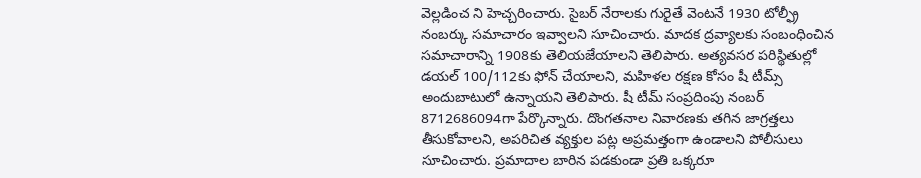వెల్లడించ ని హెచ్చరించారు. సైబర్ నేరాలకు గురైతే వెంటనే 1930 టోల్ఫ్రీ నంబర్కు సమాచారం ఇవ్వాలని సూచించారు. మాదక ద్రవ్యాలకు సంబంధించిన సమాచారాన్ని 1908కు తెలియజేయాలని తెలిపారు. అత్యవసర పరిస్థితుల్లో డయల్ 100/112కు ఫోన్ చేయాలని, మహిళల రక్షణ కోసం షీ టీమ్స్ అందుబాటులో ఉన్నాయని తెలిపారు. షీ టీమ్ సంప్రదింపు నంబర్ 8712686094గా పేర్కొన్నారు. దొంగతనాల నివారణకు తగిన జాగ్రత్తలు తీసుకోవాలని, అపరిచిత వ్యక్తుల పట్ల అప్రమత్తంగా ఉండాలని పోలీసులు సూచించారు. ప్రమాదాల బారిన పడకుండా ప్రతి ఒక్కరూ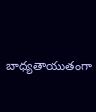బాధ్యతాయుతంగా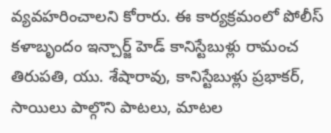వ్యవహరించాలని కోరారు. ఈ కార్యక్రమంలో పోలీస్ కళాబృందం ఇన్చార్జ్ హెడ్ కానిస్టేబుళ్లు రామంచ తిరుపతి, యు. శేషారావు, కానిస్టేబుళ్లు ప్రభాకర్, సాయిలు పాల్గొని పాటలు, మాటల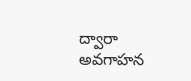ద్వారా అవగాహన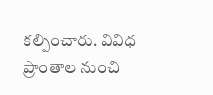కల్పించారు. వివిధ ప్రాంతాల నుంచి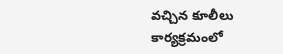వచ్చిన కూలీలు కార్యక్రమంలో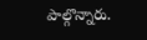పాల్గొన్నారు.